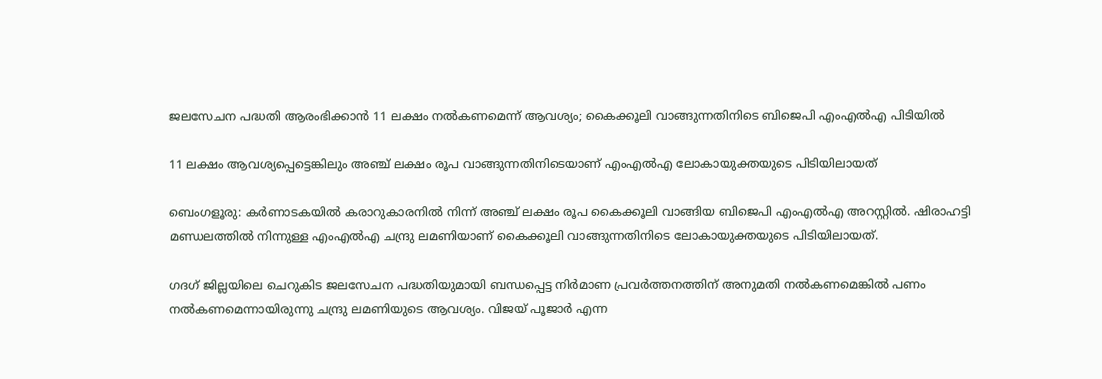ജലസേചന പദ്ധതി ആരംഭിക്കാൻ 11 ലക്ഷം നൽകണമെന്ന് ആവശ്യം; കൈക്കൂലി വാങ്ങുന്നതിനിടെ ബിജെപി എംഎൽഎ പിടിയിൽ

11 ലക്ഷം ആവശ്യപ്പെട്ടെങ്കിലും അഞ്ച് ലക്ഷം രൂപ വാങ്ങുന്നതിനിടെയാണ് എംഎൽഎ ലോകായുക്തയുടെ പിടിയിലായത്

ബെംഗളൂരു: കര്‍ണാടകയില്‍ കരാറുകാരനില്‍ നിന്ന് അഞ്ച് ലക്ഷം രൂപ കൈക്കൂലി വാങ്ങിയ ബിജെപി എംഎല്‍എ അറസ്റ്റില്‍. ഷിരാഹട്ടി മണ്ഡലത്തില്‍ നിന്നുള്ള എംഎല്‍എ ചന്ദ്രു ലമണിയാണ് കൈക്കൂലി വാങ്ങുന്നതിനിടെ ലോകായുക്തയുടെ പിടിയിലായത്.

ഗദഗ് ജില്ലയിലെ ചെറുകിട ജലസേചന പദ്ധതിയുമായി ബന്ധപ്പെട്ട നിര്‍മാണ പ്രവര്‍ത്തനത്തിന് അനുമതി നല്‍കണമെങ്കില്‍ പണം നല്‍കണമെന്നായിരുന്നു ചന്ദ്രു ലമണിയുടെ ആവശ്യം. വിജയ് പൂജാര്‍ എന്ന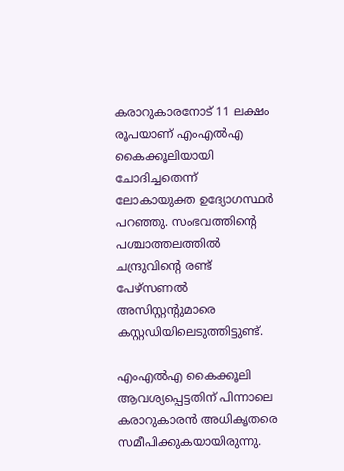കരാറുകാരനോട് 11 ലക്ഷം രൂപയാണ് എംഎല്‍എ കൈക്കൂലിയായി ചോദിച്ചതെന്ന് ലോകായുക്ത ഉദ്യോഗസ്ഥര്‍ പറഞ്ഞു. സംഭവത്തിന്റെ പശ്ചാത്തലത്തില്‍ ചന്ദ്രുവിന്റെ രണ്ട് പേഴ്‌സണല്‍ അസിസ്റ്റന്റുമാരെ കസ്റ്റഡിയിലെടുത്തിട്ടുണ്ട്.

എംഎല്‍എ കൈക്കൂലി ആവശ്യപ്പെട്ടതിന് പിന്നാലെ കരാറുകാരന്‍ അധികൃതരെ സമീപിക്കുകയായിരുന്നു.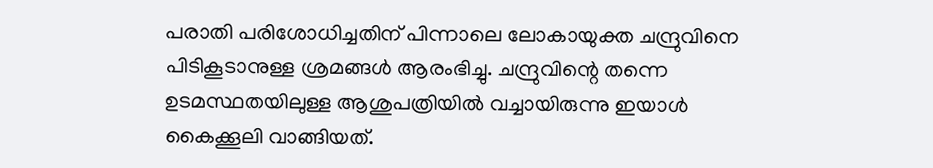പരാതി പരിശോധിച്ചതിന് പിന്നാലെ ലോകായുക്ത ചന്ദ്രുവിനെ പിടികൂടാനുള്ള ശ്രമങ്ങള്‍ ആരംഭിച്ചു. ചന്ദ്രുവിന്റെ തന്നെ ഉടമസ്ഥതയിലുള്ള ആശുപത്രിയില്‍ വച്ചായിരുന്നു ഇയാള്‍ കൈക്കൂലി വാങ്ങിയത്.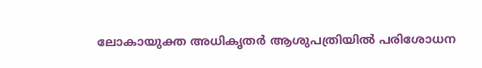ലോകായുക്ത അധികൃതര്‍ ആശുപത്രിയില്‍ പരിശോധന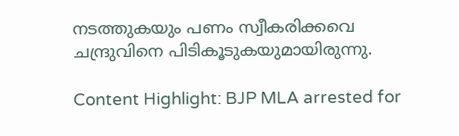നടത്തുകയും പണം സ്വീകരിക്കവെ ചന്ദ്രുവിനെ പിടികൂടുകയുമായിരുന്നു.

Content Highlight: BJP MLA arrested for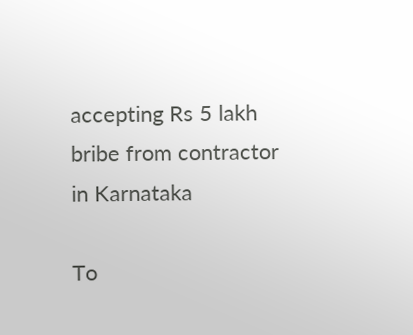accepting Rs 5 lakh bribe from contractor in Karnataka

To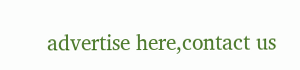advertise here,contact us